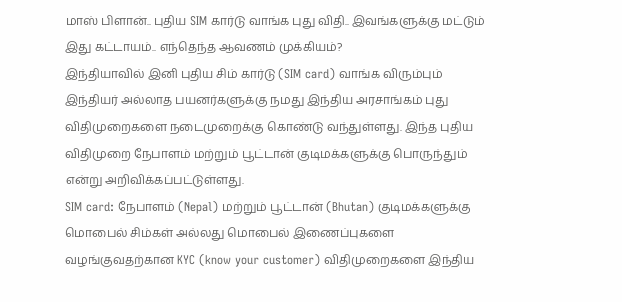மாஸ் பிளான்.. புதிய SIM கார்டு வாங்க புது விதி.. இவங்களுக்கு மட்டும் இது கட்டாயம்.. எந்தெந்த ஆவணம் முக்கியம்?
இந்தியாவில் இனி புதிய சிம் கார்டு (SIM card) வாங்க விரும்பும் இந்தியர் அல்லாத பயனர்களுக்கு நமது இந்திய அரசாங்கம் புது விதிமுறைகளை நடைமுறைக்கு கொண்டு வந்துள்ளது. இந்த புதிய விதிமுறை நேபாளம் மற்றும் பூட்டான் குடிமக்களுக்கு பொருந்தும் என்று அறிவிக்கப்பட்டுள்ளது.
SIM card: நேபாளம் (Nepal) மற்றும் பூட்டான் (Bhutan) குடிமக்களுக்கு மொபைல் சிம்கள் அல்லது மொபைல் இணைப்புகளை வழங்குவதற்கான KYC (know your customer) விதிமுறைகளை இந்திய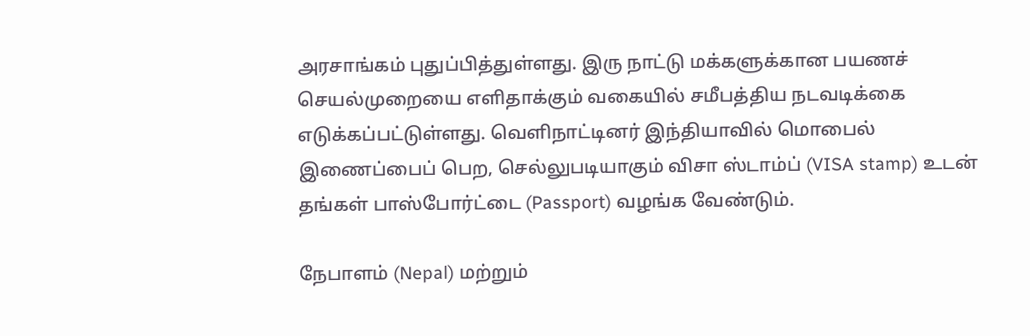அரசாங்கம் புதுப்பித்துள்ளது. இரு நாட்டு மக்களுக்கான பயணச் செயல்முறையை எளிதாக்கும் வகையில் சமீபத்திய நடவடிக்கை எடுக்கப்பட்டுள்ளது. வெளிநாட்டினர் இந்தியாவில் மொபைல் இணைப்பைப் பெற, செல்லுபடியாகும் விசா ஸ்டாம்ப் (VISA stamp) உடன் தங்கள் பாஸ்போர்ட்டை (Passport) வழங்க வேண்டும்.

நேபாளம் (Nepal) மற்றும்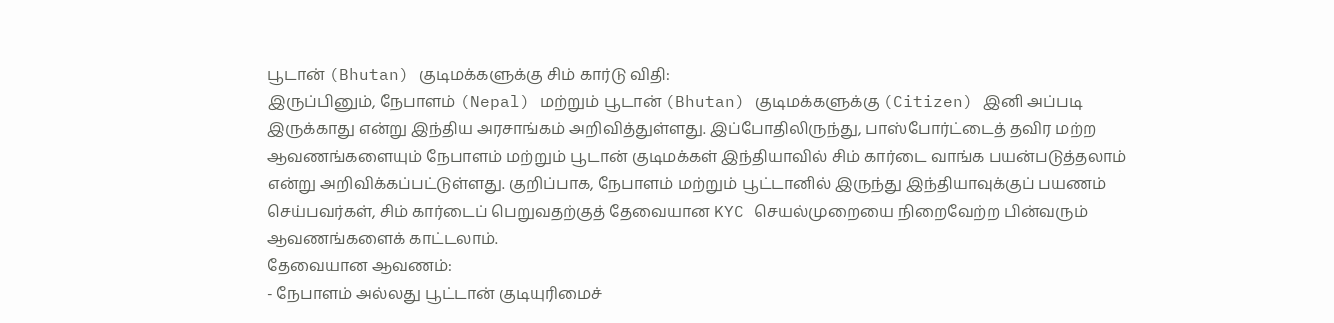பூடான் (Bhutan) குடிமக்களுக்கு சிம் கார்டு விதி:
இருப்பினும், நேபாளம் (Nepal) மற்றும் பூடான் (Bhutan) குடிமக்களுக்கு (Citizen) இனி அப்படி இருக்காது என்று இந்திய அரசாங்கம் அறிவித்துள்ளது. இப்போதிலிருந்து, பாஸ்போர்ட்டைத் தவிர மற்ற ஆவணங்களையும் நேபாளம் மற்றும் பூடான் குடிமக்கள் இந்தியாவில் சிம் கார்டை வாங்க பயன்படுத்தலாம் என்று அறிவிக்கப்பட்டுள்ளது. குறிப்பாக, நேபாளம் மற்றும் பூட்டானில் இருந்து இந்தியாவுக்குப் பயணம் செய்பவர்கள், சிம் கார்டைப் பெறுவதற்குத் தேவையான KYC செயல்முறையை நிறைவேற்ற பின்வரும் ஆவணங்களைக் காட்டலாம்.
தேவையான ஆவணம்:
- நேபாளம் அல்லது பூட்டான் குடியுரிமைச்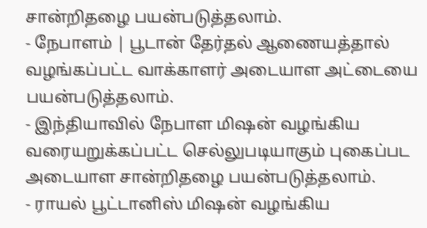சான்றிதழை பயன்படுத்தலாம்.
- நேபாளம் | பூடான் தேர்தல் ஆணையத்தால் வழங்கப்பட்ட வாக்காளர் அடையாள அட்டையை பயன்படுத்தலாம்.
- இந்தியாவில் நேபாள மிஷன் வழங்கிய வரையறுக்கப்பட்ட செல்லுபடியாகும் புகைப்பட அடையாள சான்றிதழை பயன்படுத்தலாம்.
- ராயல் பூட்டானிஸ் மிஷன் வழங்கிய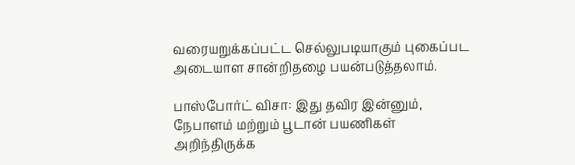வரையறுக்கப்பட்ட செல்லுபடியாகும் புகைப்பட அடையாள சான்றிதழை பயன்படுத்தலாம்.

பாஸ்போர்ட் விசா: இது தவிர இன்னும், நேபாளம் மற்றும் பூடான் பயணிகள் அறிந்திருக்க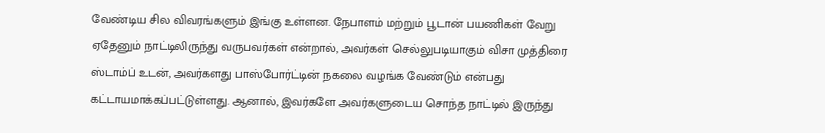வேண்டிய சில விவரங்களும் இங்கு உள்ளன. நேபாளம் மற்றும் பூடான் பயணிகள் வேறு ஏதேனும் நாட்டிலிருந்து வருபவர்கள் என்றால், அவர்கள் செல்லுபடியாகும் விசா முத்திரை ஸ்டாம்ப் உடன், அவர்களது பாஸ்போர்ட்டின் நகலை வழங்க வேண்டும் என்பது கட்டாயமாக்கப்பட்டுள்ளது. ஆனால், இவர்களே அவர்களுடைய சொந்த நாட்டில் இருந்து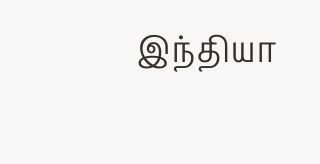இந்தியா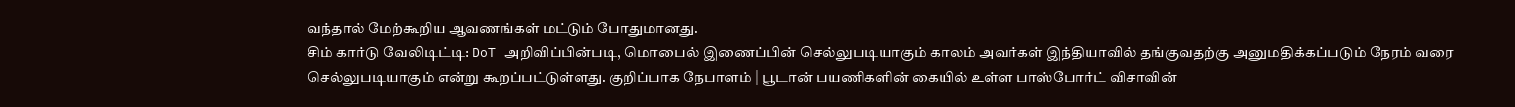வந்தால் மேற்கூறிய ஆவணங்கள் மட்டும் போதுமானது.
சிம் கார்டு வேலிடிட்டி: DoT அறிவிப்பின்படி, மொபைல் இணைப்பின் செல்லுபடியாகும் காலம் அவர்கள் இந்தியாவில் தங்குவதற்கு அனுமதிக்கப்படும் நேரம் வரை செல்லுபடியாகும் என்று கூறப்பட்டுள்ளது. குறிப்பாக நேபாளம் | பூடான் பயணிகளின் கையில் உள்ள பாஸ்போர்ட் விசாவின்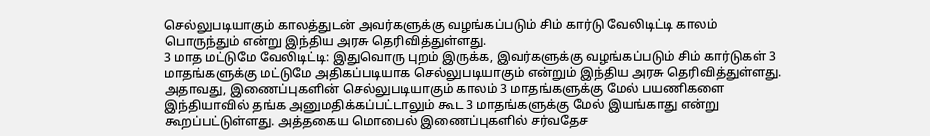செல்லுபடியாகும் காலத்துடன் அவர்களுக்கு வழங்கப்படும் சிம் கார்டு வேலிடிட்டி காலம் பொருந்தும் என்று இந்திய அரசு தெரிவித்துள்ளது.
3 மாத மட்டுமே வேலிடிட்டி: இதுவொரு புறம் இருக்க, இவர்களுக்கு வழங்கப்படும் சிம் கார்டுகள் 3 மாதங்களுக்கு மட்டுமே அதிகப்படியாக செல்லுபடியாகும் என்றும் இந்திய அரசு தெரிவித்துள்ளது. அதாவது, இணைப்புகளின் செல்லுபடியாகும் காலம் 3 மாதங்களுக்கு மேல் பயணிகளை இந்தியாவில் தங்க அனுமதிக்கப்பட்டாலும் கூட 3 மாதங்களுக்கு மேல் இயங்காது என்று கூறப்பட்டுள்ளது. அத்தகைய மொபைல் இணைப்புகளில் சர்வதேச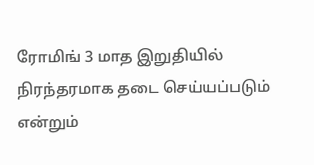ரோமிங் 3 மாத இறுதியில் நிரந்தரமாக தடை செய்யப்படும் என்றும்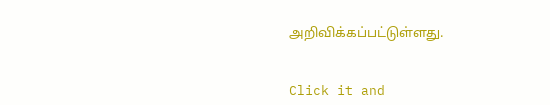அறிவிக்கப்பட்டுள்ளது.


Click it and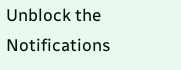Unblock the Notifications